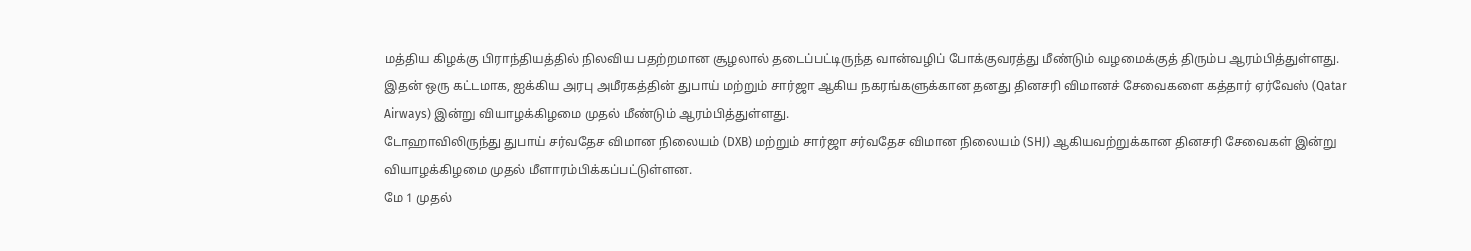மத்திய கிழக்கு பிராந்தியத்தில் நிலவிய பதற்றமான சூழலால் தடைப்பட்டிருந்த வான்வழிப் போக்குவரத்து மீண்டும் வழமைக்குத் திரும்ப ஆரம்பித்துள்ளது.
இதன் ஒரு கட்டமாக, ஐக்கிய அரபு அமீரகத்தின் துபாய் மற்றும் சார்ஜா ஆகிய நகரங்களுக்கான தனது தினசரி விமானச் சேவைகளை கத்தார் ஏர்வேஸ் (Qatar Airways) இன்று வியாழக்கிழமை முதல் மீண்டும் ஆரம்பித்துள்ளது.
டோஹாவிலிருந்து துபாய் சர்வதேச விமான நிலையம் (DXB) மற்றும் சார்ஜா சர்வதேச விமான நிலையம் (SHJ) ஆகியவற்றுக்கான தினசரி சேவைகள் இன்று வியாழக்கிழமை முதல் மீளாரம்பிக்கப்பட்டுள்ளன.
மே 1 முதல்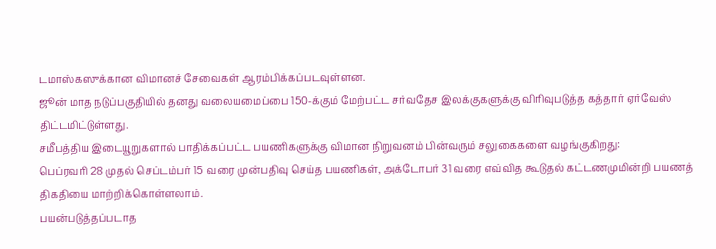டமாஸ்கஸுக்கான விமானச் சேவைகள் ஆரம்பிக்கப்படவுள்ளன.
ஜூன் மாத நடுப்பகுதியில் தனது வலையமைப்பை 150-க்கும் மேற்பட்ட சர்வதேச இலக்குகளுக்கு விரிவுபடுத்த கத்தார் ஏர்வேஸ் திட்டமிட்டுள்ளது.
சமீபத்திய இடையூறுகளால் பாதிக்கப்பட்ட பயணிகளுக்கு விமான நிறுவனம் பின்வரும் சலுகைகளை வழங்குகிறது:
பெப்ரவரி 28 முதல் செப்டம்பர் 15 வரை முன்பதிவு செய்த பயணிகள், அக்டோபர் 31 வரை எவ்வித கூடுதல் கட்டணமுமின்றி பயணத் திகதியை மாற்றிக்கொள்ளலாம்.
பயன்படுத்தப்படாத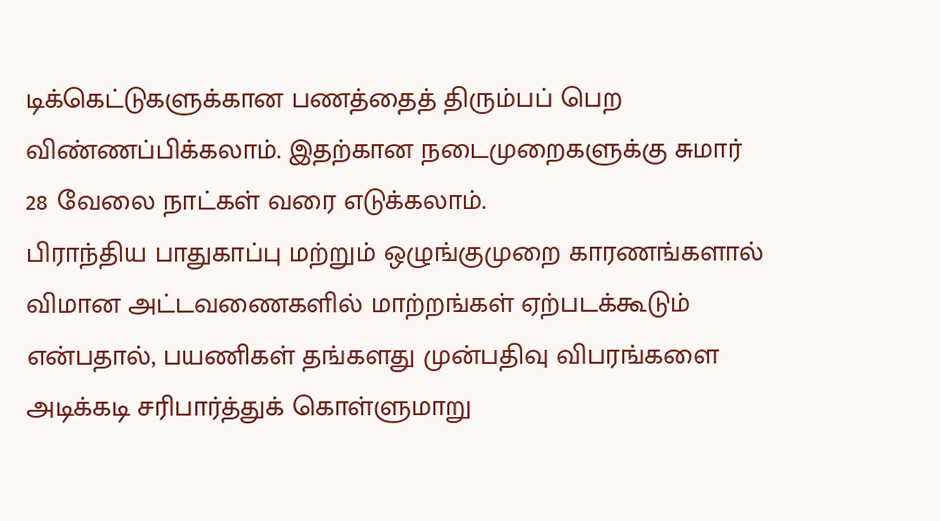டிக்கெட்டுகளுக்கான பணத்தைத் திரும்பப் பெற விண்ணப்பிக்கலாம். இதற்கான நடைமுறைகளுக்கு சுமார் 28 வேலை நாட்கள் வரை எடுக்கலாம்.
பிராந்திய பாதுகாப்பு மற்றும் ஒழுங்குமுறை காரணங்களால் விமான அட்டவணைகளில் மாற்றங்கள் ஏற்படக்கூடும் என்பதால், பயணிகள் தங்களது முன்பதிவு விபரங்களை அடிக்கடி சரிபார்த்துக் கொள்ளுமாறு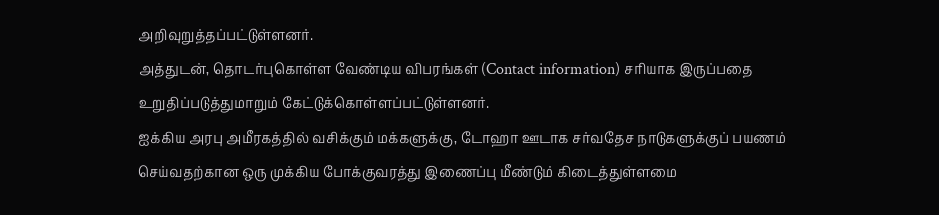அறிவுறுத்தப்பட்டுள்ளனர்.
அத்துடன், தொடர்புகொள்ள வேண்டிய விபரங்கள் (Contact information) சரியாக இருப்பதை உறுதிப்படுத்துமாறும் கேட்டுக்கொள்ளப்பட்டுள்ளனர்.
ஐக்கிய அரபு அமீரகத்தில் வசிக்கும் மக்களுக்கு, டோஹா ஊடாக சர்வதேச நாடுகளுக்குப் பயணம் செய்வதற்கான ஒரு முக்கிய போக்குவரத்து இணைப்பு மீண்டும் கிடைத்துள்ளமை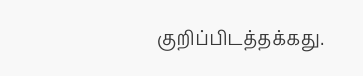குறிப்பிடத்தக்கது.